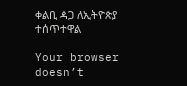ቀልቢ ዻጋ ለኢትዮጵያ ተሰጥተዋል

Your browser doesn’t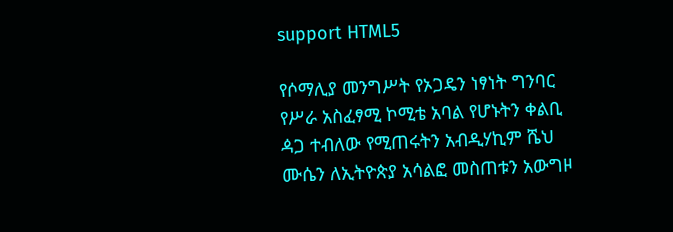support HTML5

የሶማሊያ መንግሥት የኦጋዴን ነፃነት ግንባር የሥራ አስፈፃሚ ኮሚቴ አባል የሆኑትን ቀልቢ ዻጋ ተብለው የሚጠሩትን አብዲሃኪም ሼህ ሙሴን ለኢትዮጵያ አሳልፎ መስጠቱን አውግዞ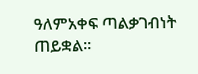ዓለምአቀፍ ጣልቃገብነት ጠይቋል።